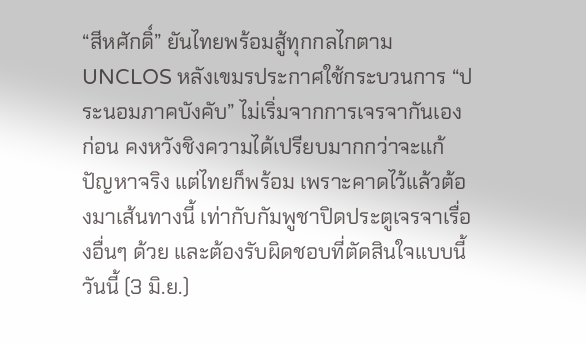“สีหศักดิ์” ยันไทยพร้อมสู้ทุกกลไกตาม UNCLOS หลังเขมรประกาศใช้กระบวนการ “ประนอมภาคบังคับ” ไม่เริ่มจากการเจรจากันเองก่อน คงหวังชิงความได้เปรียบมากกว่าจะแก้ปัญหาจริง แต่ไทยก็พร้อม เพราะคาดไว้แล้วต้องมาเส้นทางนี้ เท่ากับกัมพูชาปิดประตูเจรจาเรื่องอื่นๆ ด้วย และต้องรับผิดชอบที่ตัดสินใจแบบนี้
วันนี้ (3 มิ.ย.)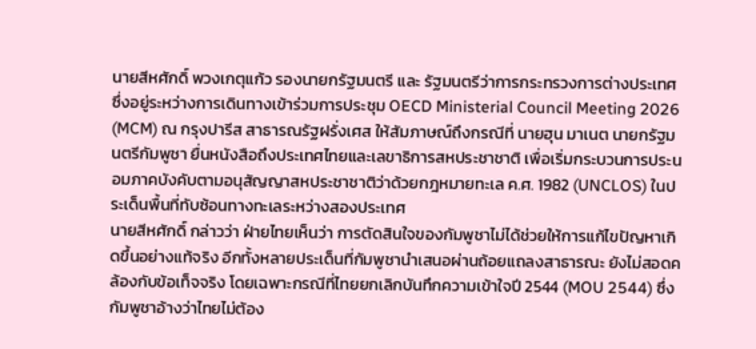นายสีหศักดิ์ พวงเกตุแก้ว รองนายกรัฐมนตรี และ รัฐมนตรีว่าการกระทรวงการต่างประเทศ ซึ่งอยู่ระหว่างการเดินทางเข้าร่วมการประชุม OECD Ministerial Council Meeting 2026 (MCM) ณ กรุงปารีส สาธารณรัฐฝรั่งเศส ให้สัมภาษณ์ถึงกรณีที่ นายฮุน มาเนต นายกรัฐมนตรีกัมพูชา ยื่นหนังสือถึงประเทศไทยและเลขาธิการสหประชาชาติ เพื่อเริ่มกระบวนการประนอมภาคบังคับตามอนุสัญญาสหประชาชาติว่าด้วยกฎหมายทะเล ค.ศ. 1982 (UNCLOS) ในประเด็นพื้นที่ทับซ้อนทางทะเลระหว่างสองประเทศ
นายสีหศักดิ์ กล่าวว่า ฝ่ายไทยเห็นว่า การตัดสินใจของกัมพูชาไม่ได้ช่วยให้การแก้ไขปัญหาเกิดขึ้นอย่างแท้จริง อีกทั้งหลายประเด็นที่กัมพูชานำเสนอผ่านถ้อยแถลงสาธารณะ ยังไม่สอดคล้องกับข้อเท็จจริง โดยเฉพาะกรณีที่ไทยยกเลิกบันทึกความเข้าใจปี 2544 (MOU 2544) ซึ่งกัมพูชาอ้างว่าไทยไม่ต้อง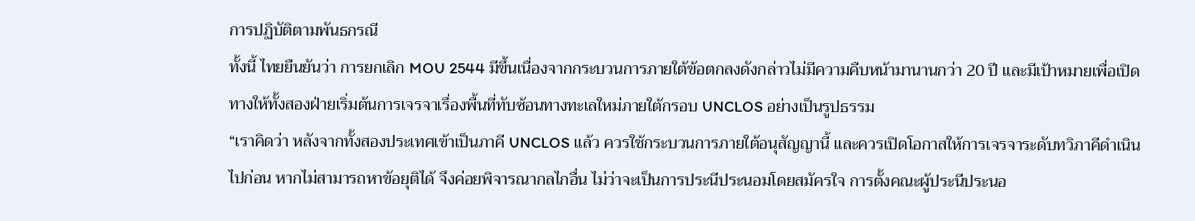การปฏิบัติตามพันธกรณี
ทั้งนี้ ไทยยืนยันว่า การยกเลิก MOU 2544 มีขึ้นเนื่องจากกระบวนการภายใต้ข้อตกลงดังกล่าวไม่มีความคืบหน้ามานานกว่า 20 ปี และมีเป้าหมายเพื่อเปิดทางให้ทั้งสองฝ่ายเริ่มต้นการเจรจาเรื่องพื้นที่ทับซ้อนทางทะเลใหม่ภายใต้กรอบ UNCLOS อย่างเป็นรูปธรรม
“เราคิดว่า หลังจากทั้งสองประเทศเข้าเป็นภาคี UNCLOS แล้ว ควรใช้กระบวนการภายใต้อนุสัญญานี้ และควรเปิดโอกาสให้การเจรจาระดับทวิภาคีดำเนินไปก่อน หากไม่สามารถหาข้อยุติได้ จึงค่อยพิจารณากลไกอื่น ไม่ว่าจะเป็นการประนีประนอมโดยสมัครใจ การตั้งคณะผู้ประนีประนอ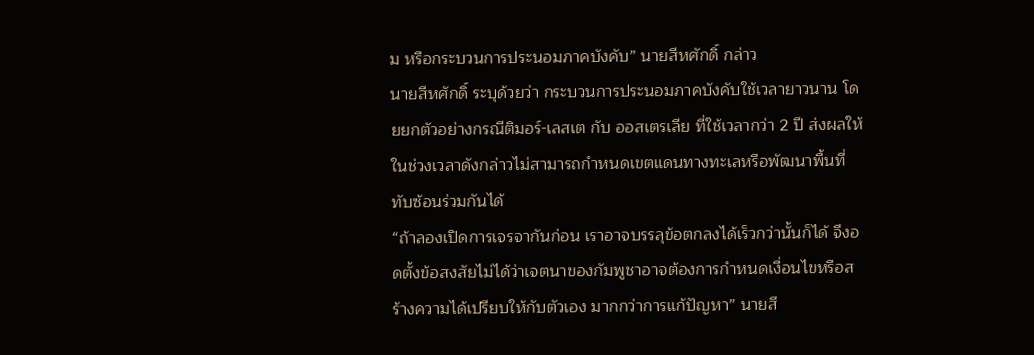ม หรือกระบวนการประนอมภาคบังคับ” นายสีหศักดิ์ กล่าว
นายสีหศักดิ์ ระบุด้วยว่า กระบวนการประนอมภาคบังคับใช้เวลายาวนาน โดยยกตัวอย่างกรณีติมอร์-เลสเต กับ ออสเตรเลีย ที่ใช้เวลากว่า 2 ปี ส่งผลให้ในช่วงเวลาดังกล่าวไม่สามารถกำหนดเขตแดนทางทะเลหรือพัฒนาพื้นที่ทับซ้อนร่วมกันได้
“ถ้าลองเปิดการเจรจากันก่อน เราอาจบรรลุข้อตกลงได้เร็วกว่านั้นก็ได้ จึงอดตั้งข้อสงสัยไม่ได้ว่าเจตนาของกัมพูชาอาจต้องการกำหนดเงื่อนไขหรือสร้างความได้เปรียบให้กับตัวเอง มากกว่าการแก้ปัญหา” นายสี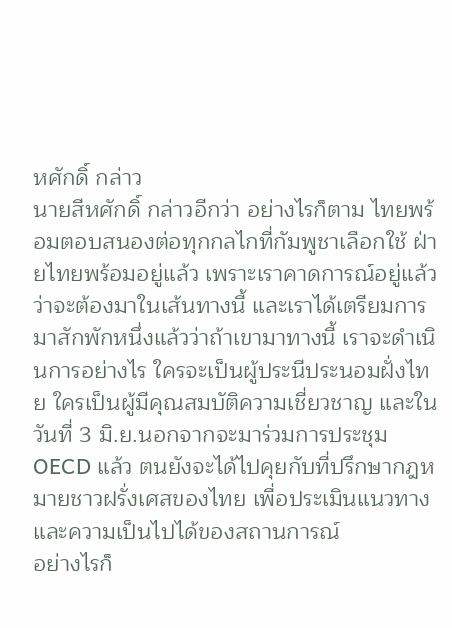หศักดิ์ กล่าว
นายสีหศักดิ์ กล่าวอีกว่า อย่างไรก็ตาม ไทยพร้อมตอบสนองต่อทุกกลไกที่กัมพูชาเลือกใช้ ฝ่ายไทยพร้อมอยู่แล้ว เพราะเราคาดการณ์อยู่แล้วว่าจะต้องมาในเส้นทางนี้ และเราได้เตรียมการมาสักพักหนึ่งแล้วว่าถ้าเขามาทางนี้ เราจะดำเนินการอย่างไร ใครจะเป็นผู้ประนีประนอมฝั่งไทย ใครเป็นผู้มีคุณสมบัติความเชี่ยวชาญ และในวันที่ 3 มิ.ย.นอกจากจะมาร่วมการประชุม OECD แล้ว ตนยังจะได้ไปคุยกับที่ปรึกษากฎหมายชาวฝรั่งเศสของไทย เพื่อประเมินแนวทางและความเป็นไปได้ของสถานการณ์
อย่างไรก็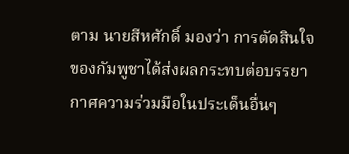ตาม นายสีหศักดิ์ มองว่า การตัดสินใจของกัมพูชาได้ส่งผลกระทบต่อบรรยากาศความร่วมมือในประเด็นอื่นๆ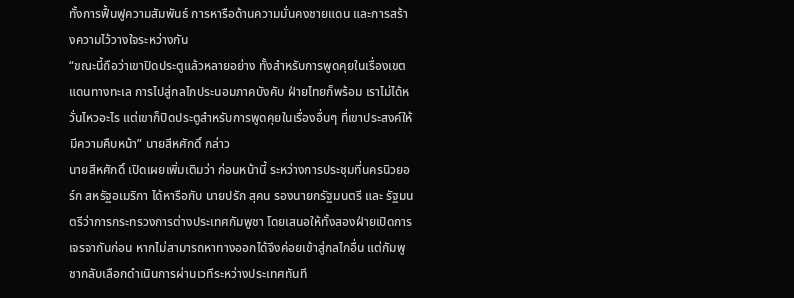ทั้งการฟื้นฟูความสัมพันธ์ การหารือด้านความมั่นคงชายแดน และการสร้างความไว้วางใจระหว่างกัน
“ขณะนี้ถือว่าเขาปิดประตูแล้วหลายอย่าง ทั้งสำหรับการพูดคุยในเรื่องเขตแดนทางทะเล การไปสู่กลไกประนอมภาคบังคับ ฝ่ายไทยก็พร้อม เราไม่ได้หวั่นไหวอะไร แต่เขาก็ปิดประตูสำหรับการพูดคุยในเรื่องอื่นๆ ที่เขาประสงค์ให้มีความคืบหน้า” นายสีหศักดิ์ กล่าว
นายสีหศักดิ์ เปิดเผยเพิ่มเติมว่า ก่อนหน้านี้ ระหว่างการประชุมที่นครนิวยอร์ก สหรัฐอเมริกา ได้หารือกับ นายปรัก สุคน รองนายกรัฐมนตรี และ รัฐมนตรีว่าการกระทรวงการต่างประเทศกัมพูชา โดยเสนอให้ทั้งสองฝ่ายเปิดการเจรจากันก่อน หากไม่สามารถหาทางออกได้จึงค่อยเข้าสู่กลไกอื่น แต่กัมพูชากลับเลือกดำเนินการผ่านเวทีระหว่างประเทศทันที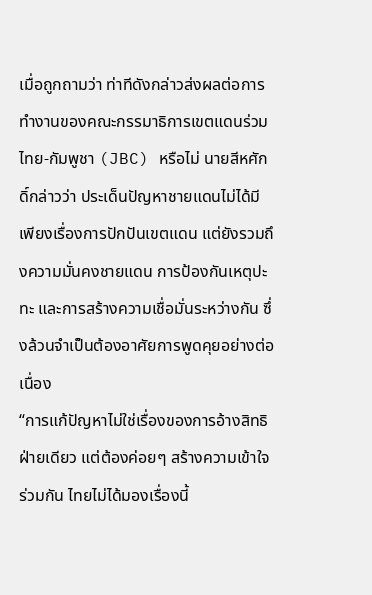เมื่อถูกถามว่า ท่าทีดังกล่าวส่งผลต่อการทำงานของคณะกรรมาธิการเขตแดนร่วมไทย-กัมพูชา (JBC) หรือไม่ นายสีหศักดิ์กล่าวว่า ประเด็นปัญหาชายแดนไม่ได้มีเพียงเรื่องการปักปันเขตแดน แต่ยังรวมถึงความมั่นคงชายแดน การป้องกันเหตุปะทะ และการสร้างความเชื่อมั่นระหว่างกัน ซึ่งล้วนจำเป็นต้องอาศัยการพูดคุยอย่างต่อเนื่อง
“การแก้ปัญหาไม่ใช่เรื่องของการอ้างสิทธิฝ่ายเดียว แต่ต้องค่อยๆ สร้างความเข้าใจร่วมกัน ไทยไม่ได้มองเรื่องนี้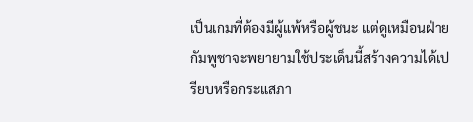เป็นเกมที่ต้องมีผู้แพ้หรือผู้ชนะ แต่ดูเหมือนฝ่ายกัมพูชาจะพยายามใช้ประเด็นนี้สร้างความได้เปรียบหรือกระแสภา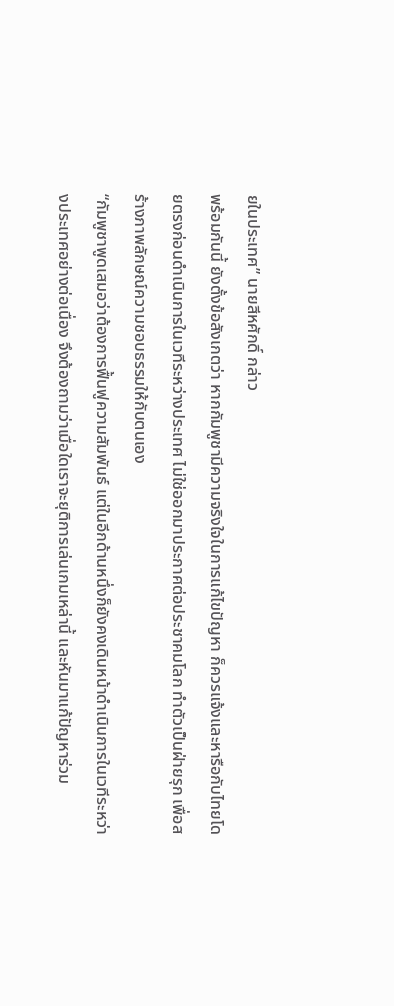ยในประเทศ” นายสีหศักดิ์ กล่าว
พร้อมกันนี้ ยังตั้งข้อสังเกตว่า หากกัมพูชามีความจริงใจในการแก้ไขปัญหา ก็ควรแจ้งและหารือกับไทยโดยตรงก่อนดำเนินการในเวทีระหว่างประเทศ ไม่ใช่ออกมาประกาศต่อประชาคมโลก ทำตัวเป็นฝ่ายรุก เพื่อสร้างภาพลักษณ์ความชอบธรรมให้กับตนเอง
“กัมพูชาพูดเสมอว่าต้องการฟื้นฟูความสัมพันธ์ แต่ในอีกด้านหนึ่งก็ยังคงเดินหน้าดำเนินการในเวทีระหว่างประเทศอย่างต่อเนื่อง จึงต้องถามว่าเมื่อใดเราจะยุติการเล่นเกมเหล่านี้ และหันมาแก้ปัญหาร่วม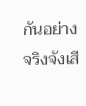กันอย่างจริงจังเสี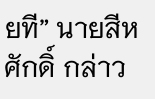ยที” นายสีหศักดิ์ กล่าว